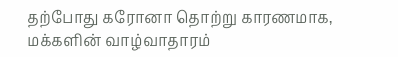தற்போது கரோனா தொற்று காரணமாக, மக்களின் வாழ்வாதாரம்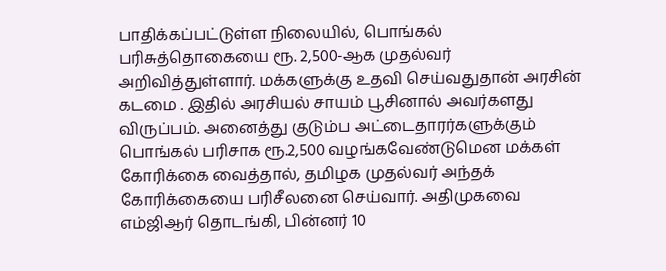பாதிக்கப்பட்டுள்ள நிலையில், பொங்கல் பரிசுத்தொகையை ரூ. 2,500-ஆக முதல்வர் அறிவித்துள்ளார். மக்களுக்கு உதவி செய்வதுதான் அரசின் கடமை . இதில் அரசியல் சாயம் பூசினால் அவர்களது விருப்பம். அனைத்து குடும்ப அட்டைதாரர்களுக்கும் பொங்கல் பரிசாக ரூ.2,500 வழங்கவேண்டுமென மக்கள் கோரிக்கை வைத்தால், தமிழக முதல்வர் அந்தக் கோரிக்கையை பரிசீலனை செய்வார். அதிமுகவை எம்ஜிஆர் தொடங்கி, பின்னர் 10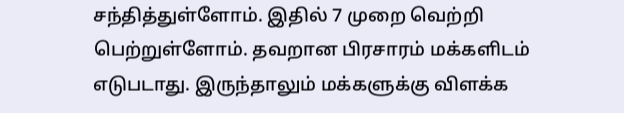சந்தித்துள்ளோம். இதில் 7 முறை வெற்றி பெற்றுள்ளோம். தவறான பிரசாரம் மக்களிடம் எடுபடாது. இருந்தாலும் மக்களுக்கு விளக்க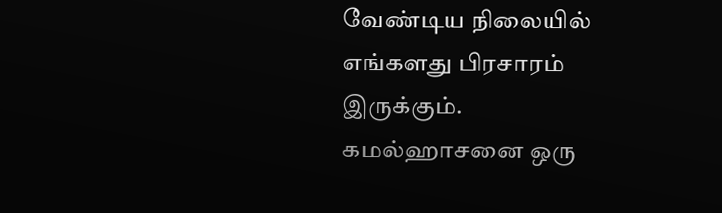வேண்டிய நிலையில் எங்களது பிரசாரம் இருக்கும். கமல்ஹாசனை ஒரு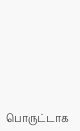பொருட்டாக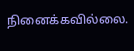நினைக்கவில்லை.